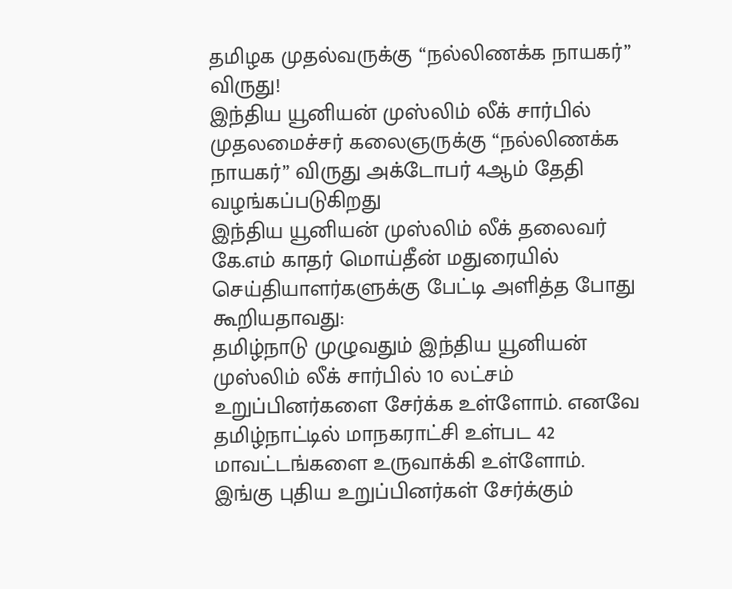தமிழக முதல்வருக்கு “நல்லிணக்க நாயகர்” விருது!
இந்திய யூனியன் முஸ்லிம் லீக் சார்பில் முதலமைச்சர் கலைஞருக்கு “நல்லிணக்க நாயகர்” விருது அக்டோபர் 4ஆம் தேதி வழங்கப்படுகிறது
இந்திய யூனியன் முஸ்லிம் லீக் தலைவர் கே.எம் காதர் மொய்தீன் மதுரையில் செய்தியாளர்களுக்கு பேட்டி அளித்த போது கூறியதாவது:
தமிழ்நாடு முழுவதும் இந்திய யூனியன் முஸ்லிம் லீக் சார்பில் 10 லட்சம் உறுப்பினர்களை சேர்க்க உள்ளோம். எனவே தமிழ்நாட்டில் மாநகராட்சி உள்பட 42 மாவட்டங்களை உருவாக்கி உள்ளோம்.
இங்கு புதிய உறுப்பினர்கள் சேர்க்கும்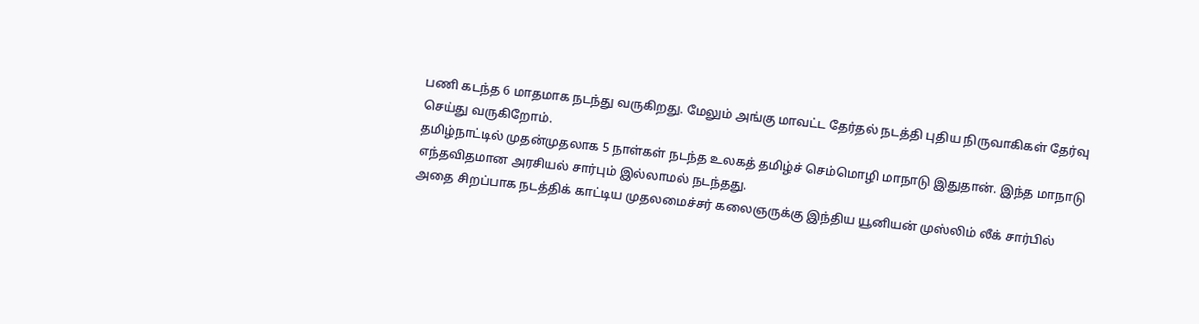பணி கடந்த 6 மாதமாக நடந்து வருகிறது. மேலும் அங்கு மாவட்ட தேர்தல் நடத்தி புதிய நிருவாகிகள் தேர்வு செய்து வருகிறோம்.
தமிழ்நாட்டில் முதன்முதலாக 5 நாள்கள் நடந்த உலகத் தமிழ்ச் செம்மொழி மாநாடு இதுதான். இந்த மாநாடு எந்தவிதமான அரசியல் சார்பும் இல்லாமல் நடந்தது.
அதை சிறப்பாக நடத்திக் காட்டிய முதலமைச்சர் கலைஞருக்கு இந்திய யூனியன் முஸ்லிம் லீக் சார்பில்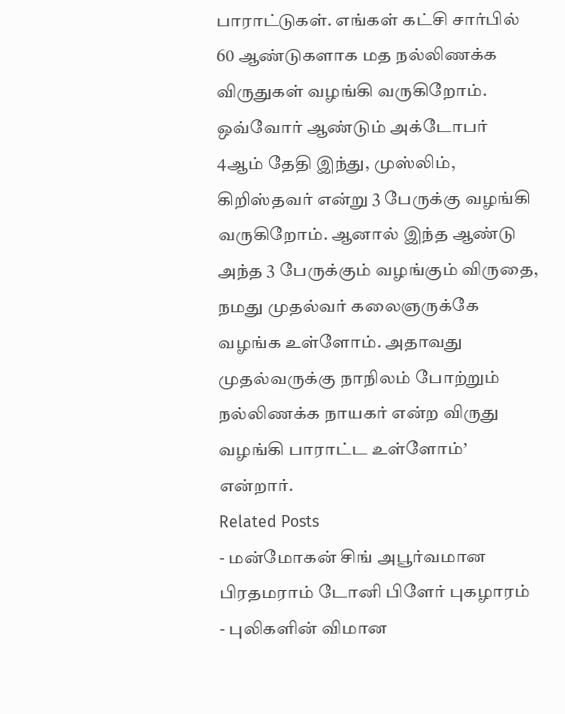பாராட்டுகள். எங்கள் கட்சி சார்பில் 60 ஆண்டுகளாக மத நல்லிணக்க விருதுகள் வழங்கி வருகிறோம்.
ஒவ்வோர் ஆண்டும் அக்டோபர் 4ஆம் தேதி இந்து, முஸ்லிம், கிறிஸ்தவர் என்று 3 பேருக்கு வழங்கி வருகிறோம். ஆனால் இந்த ஆண்டு அந்த 3 பேருக்கும் வழங்கும் விருதை, நமது முதல்வர் கலைஞருக்கே வழங்க உள்ளோம். அதாவது முதல்வருக்கு நாநிலம் போற்றும் நல்லிணக்க நாயகர் என்ற விருது வழங்கி பாராட்ட உள்ளோம்’ என்றார்.
Related Posts
- மன்மோகன் சிங் அபூர்வமான பிரதமராம் டோனி பிளேர் புகழாரம்
- புலிகளின் விமான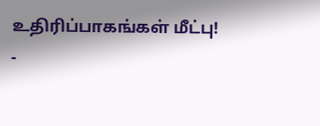உதிரிப்பாகங்கள் மீட்பு!
-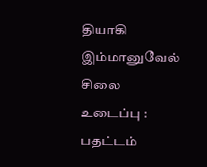தியாகி இம்மானுவேல் சிலை உடைப்பு : பதட்டம்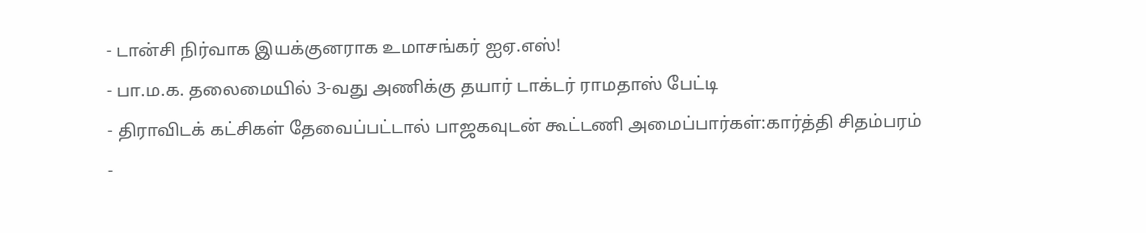- டான்சி நிர்வாக இயக்குனராக உமாசங்கர் ஐஏ.எஸ்!
- பா.ம.க. தலைமையில் 3-வது அணிக்கு தயார் டாக்டர் ராமதாஸ் பேட்டி
- திராவிடக் கட்சிகள் தேவைப்பட்டால் பாஜகவுடன் கூட்டணி அமைப்பார்கள்:கார்த்தி சிதம்பரம்
-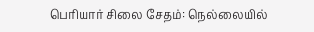பெரியார் சிலை சேதம்: நெல்லையில்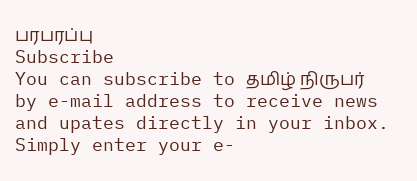பரபரப்பு
Subscribe
You can subscribe to தமிழ் நிருபர் by e-mail address to receive news and upates directly in your inbox. Simply enter your e-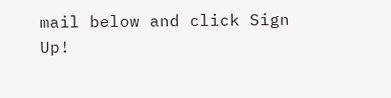mail below and click Sign Up!